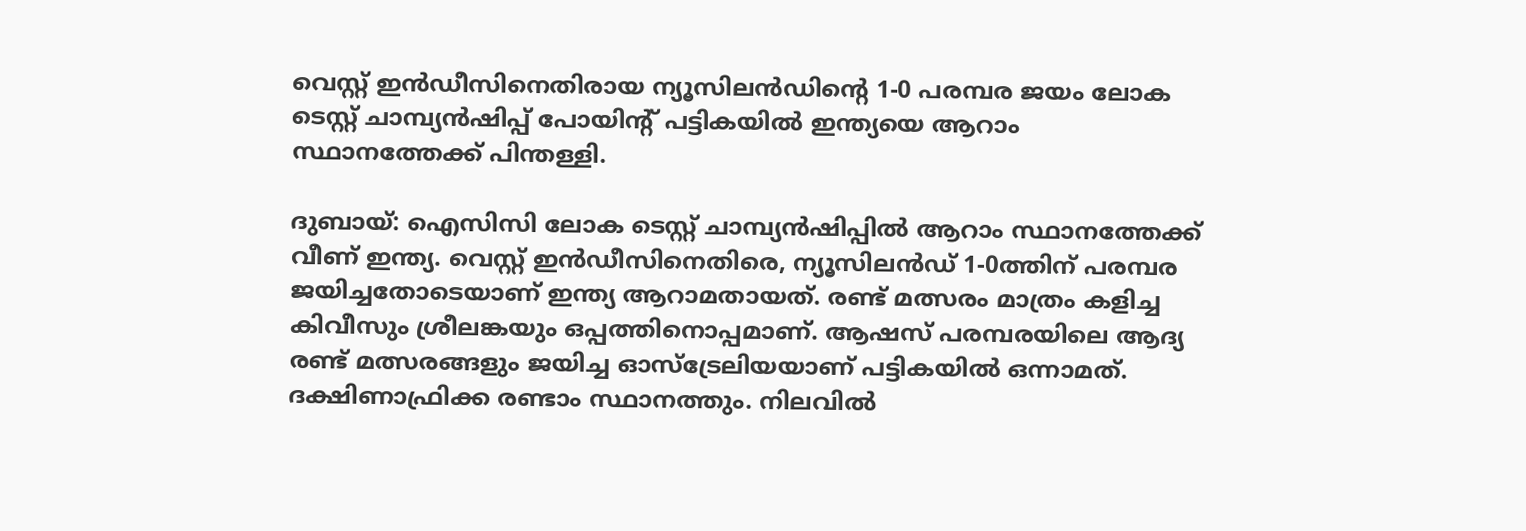വെസ്റ്റ് ഇൻഡീസിനെതിരായ ന്യൂസിലൻഡിന്റെ 1-0 പരമ്പര ജയം ലോക ടെസ്റ്റ് ചാമ്പ്യൻഷിപ്പ് പോയിന്റ് പട്ടികയിൽ ഇന്ത്യയെ ആറാം സ്ഥാനത്തേക്ക് പിന്തള്ളി.

ദുബായ്: ഐസിസി ലോക ടെസ്റ്റ് ചാമ്പ്യന്‍ഷിപ്പില്‍ ആറാം സ്ഥാനത്തേക്ക് വീണ് ഇന്ത്യ. വെസ്റ്റ് ഇന്‍ഡീസിനെതിരെ, ന്യൂസിലന്‍ഡ് 1-0ത്തിന് പരമ്പര ജയിച്ചതോടെയാണ് ഇന്ത്യ ആറാമതായത്. രണ്ട് മത്സരം മാത്രം കളിച്ച കിവീസും ശ്രീലങ്കയും ഒപ്പത്തിനൊപ്പമാണ്. ആഷസ് പരമ്പരയിലെ ആദ്യ രണ്ട് മത്സരങ്ങളും ജയിച്ച ഓസ്‌ട്രേലിയയാണ് പട്ടികയില്‍ ഒന്നാമത്. ദക്ഷിണാഫ്രിക്ക രണ്ടാം സ്ഥാനത്തും. നിലവില്‍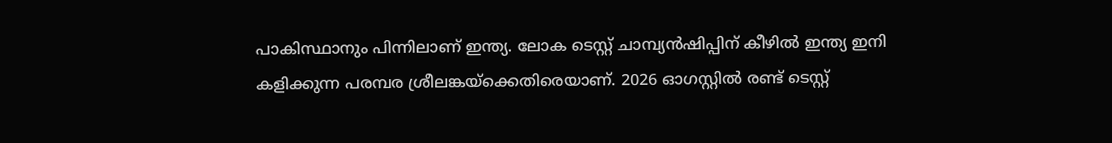പാകിസ്ഥാനും പിന്നിലാണ് ഇന്ത്യ. ലോക ടെസ്റ്റ് ചാമ്പ്യന്‍ഷിപ്പിന് കീഴില്‍ ഇന്ത്യ ഇനി കളിക്കുന്ന പരമ്പര ശ്രീലങ്കയ്‌ക്കെതിരെയാണ്. 2026 ഓഗസ്റ്റില്‍ രണ്ട് ടെസ്റ്റ്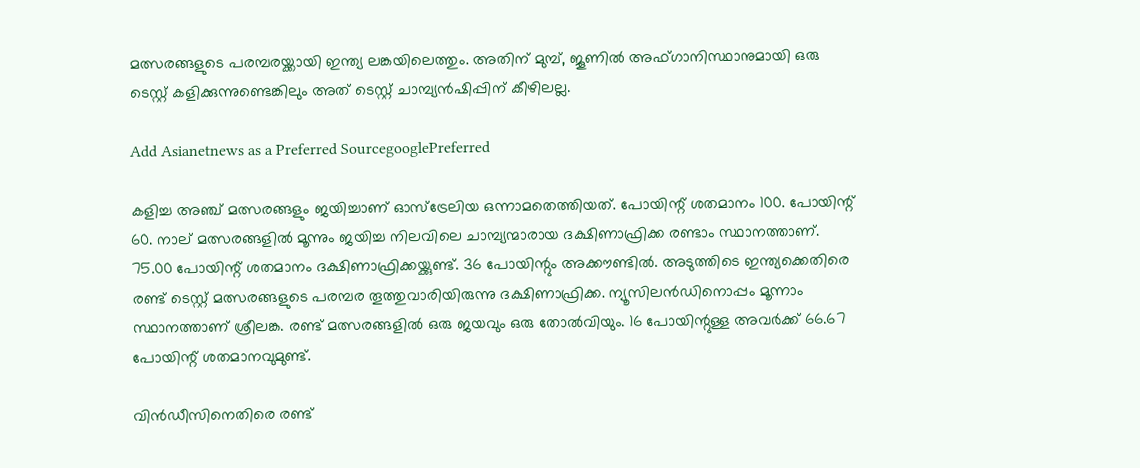മത്സരങ്ങളുടെ പരമ്പരയ്ക്കായി ഇന്ത്യ ലങ്കയിലെത്തും. അതിന് മുമ്പ്, ജൂണില്‍ അഫ്ഗാനിസ്ഥാനുമായി ഒരു ടെസ്റ്റ് കളിക്കുന്നുണ്ടെങ്കിലും അത് ടെസ്റ്റ് ചാമ്പ്യന്‍ഷിപ്പിന് കീഴിലല്ല.

Add Asianetnews as a Preferred SourcegooglePreferred

കളിച്ച അഞ്ച് മത്സരങ്ങളും ജയിച്ചാണ് ഓസ്‌ട്രേലിയ ഒന്നാമതെത്തിയത്. പോയിന്റ് ശതമാനം 100. പോയിന്റ് 60. നാല് മത്സരങ്ങളില്‍ മൂന്നും ജയിച്ച നിലവിലെ ചാമ്പ്യന്മാരായ ദക്ഷിണാഫ്രിക്ക രണ്ടാം സ്ഥാനത്താണ്. 75.00 പോയിന്റ് ശതമാനം ദക്ഷിണാഫ്രിക്കയ്ക്കുണ്ട്. 36 പോയിന്റും അക്കൗണ്ടില്‍. അടുത്തിടെ ഇന്ത്യക്കെതിരെ രണ്ട് ടെസ്റ്റ് മത്സരങ്ങളുടെ പരമ്പര തൂത്തുവാരിയിരുന്നു ദക്ഷിണാഫ്രിക്ക. ന്യൂസിലന്‍ഡിനൊപ്പം മൂന്നാം സ്ഥാനത്താണ് ശ്രീലങ്ക. രണ്ട് മത്സരങ്ങളില്‍ ഒരു ജയവും ഒരു തോല്‍വിയും. 16 പോയിന്റുള്ള അവര്‍ക്ക് 66.67 പോയിന്റ് ശതമാനവുമുണ്ട്.

വിന്‍ഡീസിനെതിരെ രണ്ട്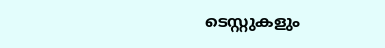ടെസ്റ്റുകളും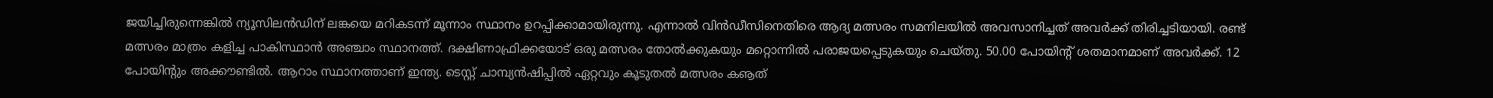ജയിച്ചിരുന്നെങ്കില്‍ ന്യൂസിലന്‍ഡിന് ലങ്കയെ മറികടന്ന് മൂന്നാം സ്ഥാനം ഉറപ്പിക്കാമായിരുന്നു. എന്നാല്‍ വിന്‍ഡീസിനെതിരെ ആദ്യ മത്സരം സമനിലയില്‍ അവസാനിച്ചത് അവര്‍ക്ക് തിരിച്ചടിയായി. രണ്ട് മത്സരം മാത്രം കളിച്ച പാകിസ്ഥാന്‍ അഞ്ചാം സ്ഥാനത്ത്. ദക്ഷിണാഫ്രിക്കയോട് ഒരു മത്സരം തോല്‍ക്കുകയും മറ്റൊന്നില്‍ പരാജയപ്പെടുകയും ചെയ്തു. 50.00 പോയിന്റ് ശതമാനമാണ് അവര്‍ക്ക്. 12 പോയിന്റും അക്കൗണ്ടില്‍. ആറാം സ്ഥാനത്താണ് ഇന്ത്യ. ടെസ്റ്റ് ചാമ്പ്യന്‍ഷിപ്പില്‍ ഏറ്റവും കൂടുതല്‍ മത്സരം കൡത്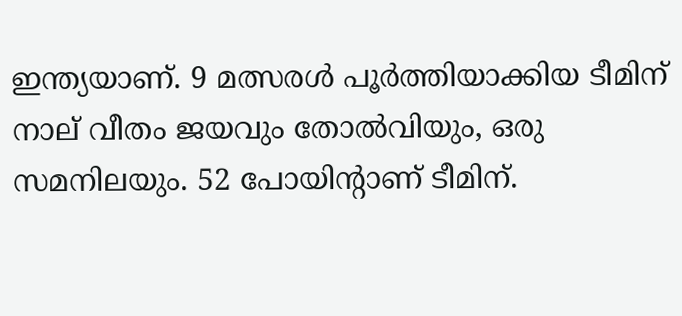ഇന്ത്യയാണ്. 9 മത്സരള്‍ പൂര്‍ത്തിയാക്കിയ ടീമിന് നാല് വീതം ജയവും തോല്‍വിയും, ഒരു സമനിലയും. 52 പോയിന്റാണ് ടീമിന്.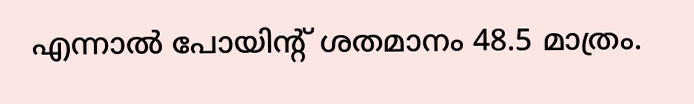എന്നാല്‍ പോയിന്റ് ശതമാനം 48.5 മാത്രം.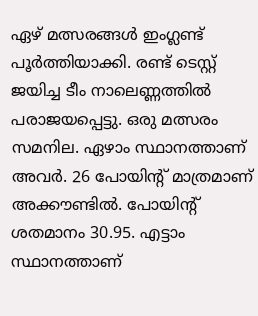ഏഴ് മത്സരങ്ങള്‍ ഇംഗ്ലണ്ട് പൂര്‍ത്തിയാക്കി. രണ്ട് ടെസ്റ്റ് ജയിച്ച ടീം നാലെണ്ണത്തില്‍ പരാജയപ്പെട്ടു. ഒരു മത്സരം സമനില. ഏഴാം സ്ഥാനത്താണ് അവര്‍. 26 പോയിന്റ് മാത്രമാണ് അക്കൗണ്ടില്‍. പോയിന്റ് ശതമാനം 30.95. എട്ടാം സ്ഥാനത്താണ്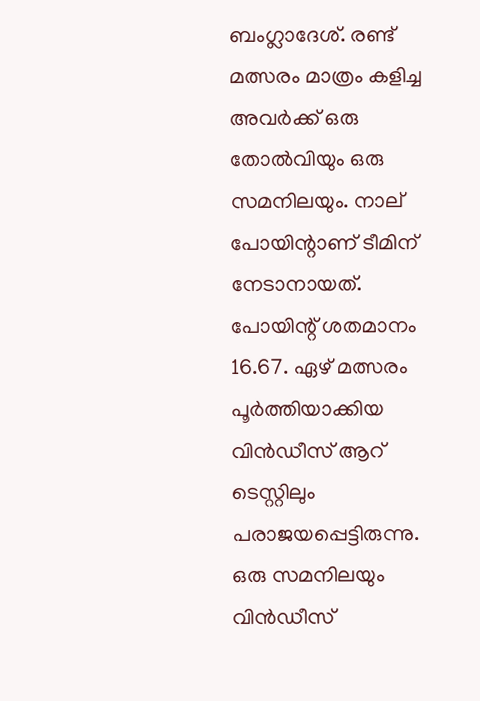ബംഗ്ലാദേശ്. രണ്ട് മത്സരം മാത്രം കളിച്ച അവര്‍ക്ക് ഒരു തോല്‍വിയും ഒരു സമനിലയും. നാല് പോയിന്റാണ് ടീമിന് നേടാനായത്. പോയിന്റ് ശതമാനം 16.67. ഏഴ് മത്സരം പൂര്‍ത്തിയാക്കിയ വിന്‍ഡീസ് ആറ് ടെസ്റ്റിലും പരാജയപ്പെട്ടിരുന്നു. ഒരു സമനിലയും വിന്‍ഡീസ്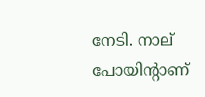നേടി. നാല് പോയിന്റാണ്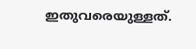ഇതുവരെയുള്ളത്.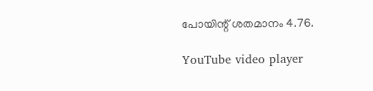പോയിന്റ് ശതമാനം 4.76.

YouTube video player